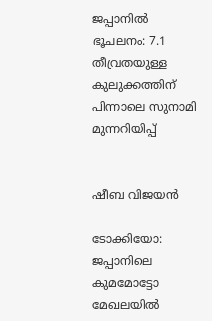ജപ്പാനിൽ ഭൂചലനം: 7.1 തീവ്രതയുള്ള കുലുക്കത്തിന് പിന്നാലെ സുനാമി മുന്നറിയിപ്പ്


ഷീബ വിജയൻ

ടോക്കിയോ: ജപ്പാനിലെ കുമമോട്ടോ മേഖലയിൽ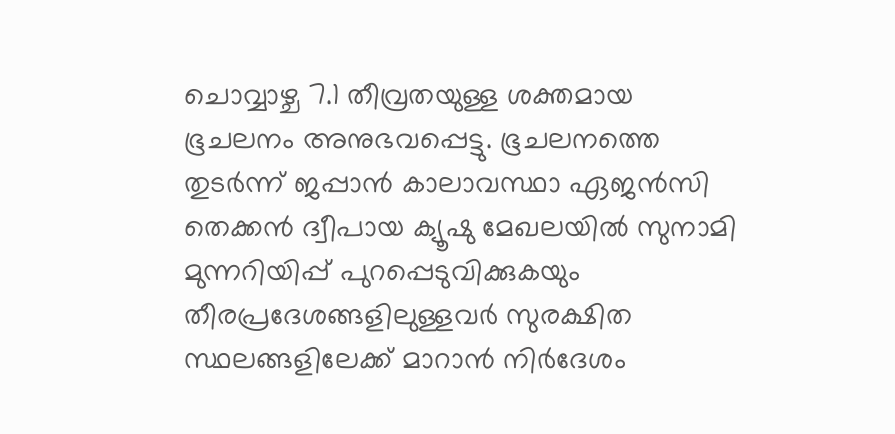ചൊവ്വാഴ്ച 7.1 തീവ്രതയുള്ള ശക്തമായ ഭൂചലനം അനുഭവപ്പെട്ടു. ഭൂചലനത്തെ തുടർന്ന് ജപ്പാൻ കാലാവസ്ഥാ ഏജൻസി തെക്കൻ ദ്വീപായ ക്യൂഷു മേഖലയിൽ സുനാമി മുന്നറിയിപ്പ് പുറപ്പെടുവിക്കുകയും തീരപ്രദേശങ്ങളിലുള്ളവർ സുരക്ഷിത സ്ഥലങ്ങളിലേക്ക് മാറാൻ നിർദേശം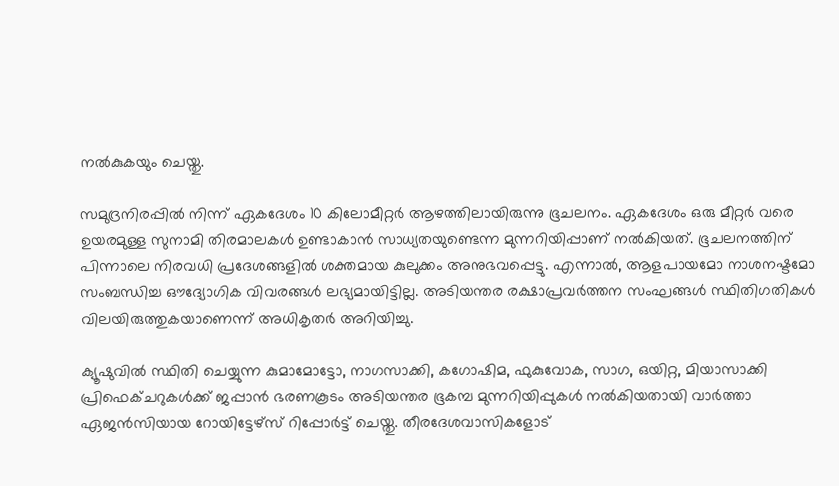നൽകുകയും ചെയ്തു.

സമുദ്രനിരപ്പിൽ നിന്ന് ഏകദേശം 10 കിലോമീറ്റർ ആഴത്തിലായിരുന്നു ഭൂചലനം. ഏകദേശം ഒരു മീറ്റർ വരെ ഉയരമുള്ള സുനാമി തിരമാലകൾ ഉണ്ടാകാൻ സാധ്യതയുണ്ടെന്ന മുന്നറിയിപ്പാണ് നൽകിയത്. ഭൂചലനത്തിന് പിന്നാലെ നിരവധി പ്രദേശങ്ങളിൽ ശക്തമായ കുലുക്കം അനുഭവപ്പെട്ടു. എന്നാൽ, ആളപായമോ നാശനഷ്ടമോ സംബന്ധിച്ച ഔദ്യോഗിക വിവരങ്ങൾ ലഭ്യമായിട്ടില്ല. അടിയന്തര രക്ഷാപ്രവർത്തന സംഘങ്ങൾ സ്ഥിതിഗതികൾ വിലയിരുത്തുകയാണെന്ന് അധികൃതർ അറിയിച്ചു.

ക്യൂഷുവിൽ സ്ഥിതി ചെയ്യുന്ന കുമാമോട്ടോ, നാഗസാക്കി, കഗോഷിമ, ഫുകുവോക, സാഗ, ഒയിറ്റ, മിയാസാക്കി പ്രിഫെക്ചറുകൾക്ക് ജപ്പാൻ ഭരണകൂടം അടിയന്തര ഭൂകമ്പ മുന്നറിയിപ്പുകൾ നൽകിയതായി വാർത്താ ഏജൻസിയായ റോയിട്ടേഴ്‌സ് റിപ്പോർട്ട് ചെയ്തു. തീരദേശവാസികളോട്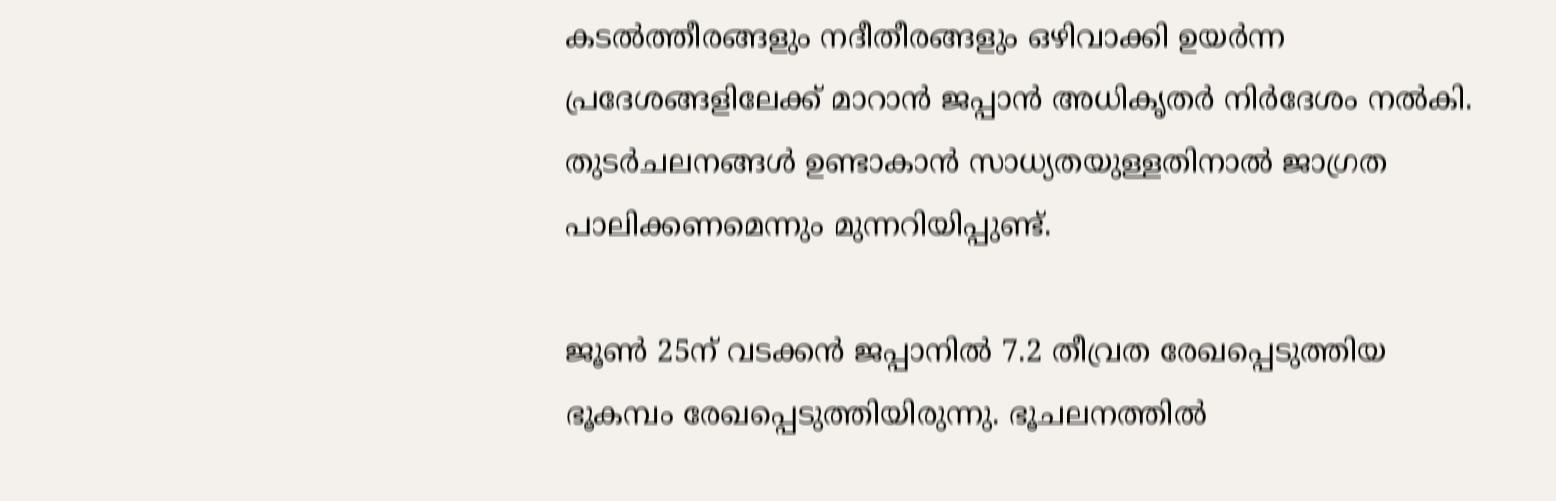കടൽത്തീരങ്ങളും നദീതീരങ്ങളും ഒഴിവാക്കി ഉയർന്ന പ്രദേശങ്ങളിലേക്ക് മാറാൻ ജപ്പാൻ അധികൃതർ നിർദേശം നൽകി. തുടർചലനങ്ങൾ ഉണ്ടാകാൻ സാധ്യതയുള്ളതിനാൽ ജാഗ്രത പാലിക്കണമെന്നും മുന്നറിയിപ്പുണ്ട്.

ജൂൺ 25ന് വടക്കൻ ജപ്പാനിൽ 7.2 തീവ്രത രേഖപ്പെടുത്തിയ ഭൂകമ്പം രേഖപ്പെടുത്തിയിരുന്നു. ഭൂചലനത്തിൽ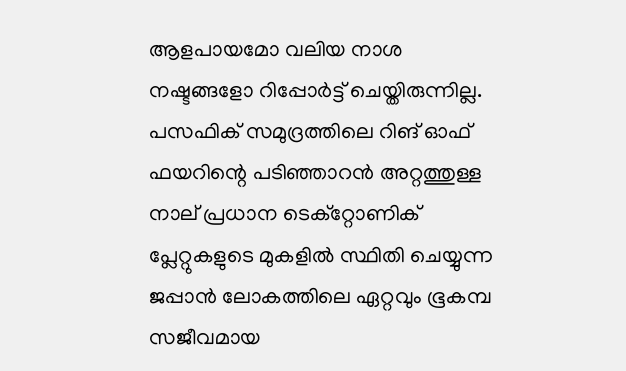ആളപായമോ വലിയ നാശ നഷ്ടങ്ങളോ റിപ്പോർട്ട് ചെയ്തിരുന്നില്ല. പസഫിക് സമുദ്രത്തിലെ റിങ് ഓഫ് ഫയറിന്റെ പടിഞ്ഞാറൻ അറ്റത്തുള്ള നാല് പ്രധാന ടെക്റ്റോണിക് പ്ലേറ്റുകളുടെ മുകളിൽ സ്ഥിതി ചെയ്യുന്ന ജപ്പാൻ ലോകത്തിലെ ഏറ്റവും ഭൂകമ്പ സജീവമായ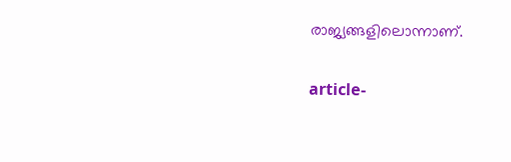രാജ്യങ്ങളിലൊന്നാണ്.

article-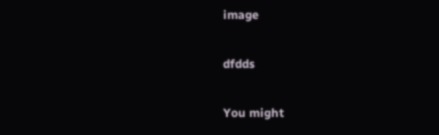image

dfdds

You might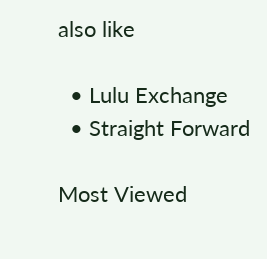also like

  • Lulu Exchange
  • Straight Forward

Most Viewed